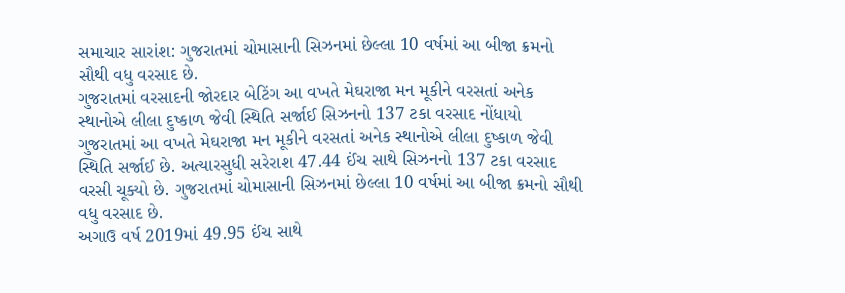સમાચાર સારાંશ: ગુજરાતમાં ચોમાસાની સિઝનમાં છેલ્લા 10 વર્ષમાં આ બીજા ક્રમનો સૌથી વધુ વરસાદ છે.
ગુજરાતમાં વરસાદની જોરદાર બેટિંગ આ વખતે મેઘરાજા મન મૂકીને વરસતાં અનેક સ્થાનોએ લીલા દુષ્કાળ જેવી સ્થિતિ સર્જાઈ સિઝનનો 137 ટકા વરસાદ નોંધાયો
ગુજરાતમાં આ વખતે મેઘરાજા મન મૂકીને વરસતાં અનેક સ્થાનોએ લીલા દુષ્કાળ જેવી સ્થિતિ સર્જાઈ છે. અત્યારસુધી સરેરાશ 47.44 ઈંચ સાથે સિઝનનો 137 ટકા વરસાદ વરસી ચૂક્યો છે. ગુજરાતમાં ચોમાસાની સિઝનમાં છેલ્લા 10 વર્ષમાં આ બીજા ક્રમનો સૌથી વધુ વરસાદ છે.
અગાઉ વર્ષ 2019માં 49.95 ઈંચ સાથે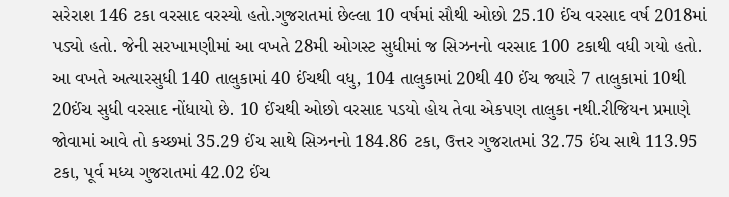સરેરાશ 146 ટકા વરસાદ વરસ્યો હતો.ગુજરાતમાં છેલ્લા 10 વર્ષમાં સૌથી ઓછો 25.10 ઈંચ વરસાદ વર્ષ 2018માં પડ્યો હતો. જેની સરખામણીમાં આ વખતે 28મી ઓગસ્ટ સુધીમાં જ સિઝનનો વરસાદ 100 ટકાથી વધી ગયો હતો.
આ વખતે અત્યારસુધી 140 તાલુકામાં 40 ઈંચથી વધુ, 104 તાલુકામાં 20થી 40 ઈંચ જ્યારે 7 તાલુકામાં 10થી 20ઈંચ સુધી વરસાદ નોંધાયો છે. 10 ઈંચથી ઓછો વરસાદ પડયો હોય તેવા એકપણ તાલુકા નથી.રીજિયન પ્રમાણે જોવામાં આવે તો કચ્છમાં 35.29 ઈંચ સાથે સિઝનનો 184.86 ટકા, ઉત્તર ગુજરાતમાં 32.75 ઈંચ સાથે 113.95 ટકા, પૂર્વ મધ્ય ગુજરાતમાં 42.02 ઈંચ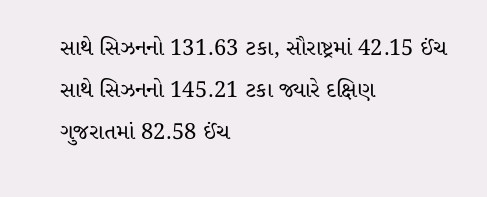સાથે સિઝનનો 131.63 ટકા, સૌરાષ્ટ્રમાં 42.15 ઈંચ સાથે સિઝનનો 145.21 ટકા જ્યારે દક્ષિણ ગુજરાતમાં 82.58 ઈંચ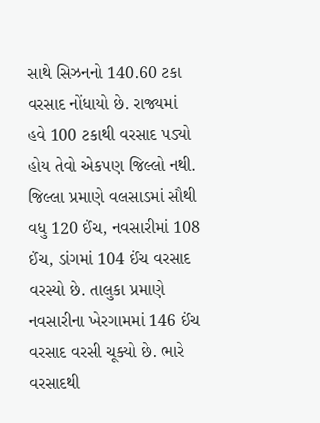સાથે સિઝનનો 140.60 ટકા વરસાદ નોંધાયો છે. રાજ્યમાં હવે 100 ટકાથી વરસાદ પડ્યો હોય તેવો એકપણ જિલ્લો નથી.
જિલ્લા પ્રમાણે વલસાડમાં સૌથી વધુ 120 ઈંચ, નવસારીમાં 108 ઈંચ, ડાંગમાં 104 ઈંચ વરસાદ વરસ્યો છે. તાલુકા પ્રમાણે નવસારીના ખેરગામમાં 146 ઈંચ વરસાદ વરસી ચૂક્યો છે. ભારે વરસાદથી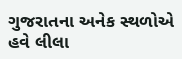ગુજરાતના અનેક સ્થળોએ હવે લીલા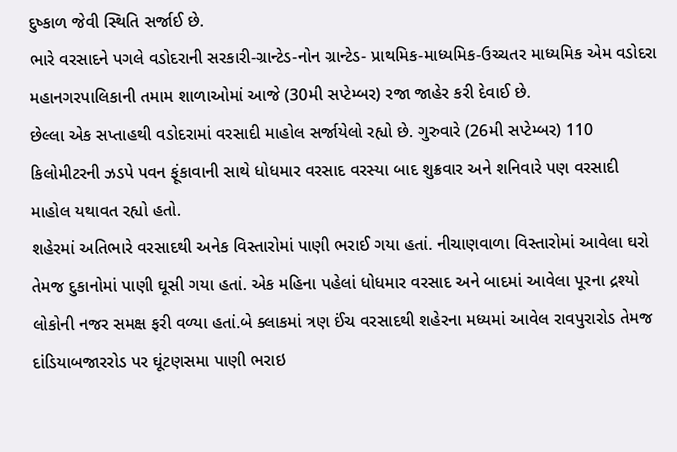દુષ્કાળ જેવી સ્થિતિ સર્જાઈ છે.
ભારે વરસાદને પગલે વડોદરાની સરકારી-ગ્રાન્ટેડ-નોન ગ્રાન્ટેડ- પ્રાથમિક-માધ્યમિક-ઉચ્ચતર માધ્યમિક એમ વડોદરા મહાનગરપાલિકાની તમામ શાળાઓમાં આજે (30મી સપ્ટેમ્બર) રજા જાહેર કરી દેવાઈ છે.
છેલ્લા એક સપ્તાહથી વડોદરામાં વરસાદી માહોલ સર્જાયેલો રહ્યો છે. ગુરુવારે (26મી સપ્ટેમ્બર) 110 કિલોમીટરની ઝડપે પવન ફૂંકાવાની સાથે ધોધમાર વરસાદ વરસ્યા બાદ શુક્રવાર અને શનિવારે પણ વરસાદી માહોલ યથાવત રહ્યો હતો.
શહેરમાં અતિભારે વરસાદથી અનેક વિસ્તારોમાં પાણી ભરાઈ ગયા હતાં. નીચાણવાળા વિસ્તારોમાં આવેલા ઘરો તેમજ દુકાનોમાં પાણી ઘૂસી ગયા હતાં. એક મહિના પહેલાં ધોધમાર વરસાદ અને બાદમાં આવેલા પૂરના દ્રશ્યો લોકોની નજર સમક્ષ ફરી વળ્યા હતાં.બે ક્લાકમાં ત્રણ ઈંચ વરસાદથી શહેરના મધ્યમાં આવેલ રાવપુરારોડ તેમજ દાંડિયાબજારરોડ પર ઘૂંટણસમા પાણી ભરાઇ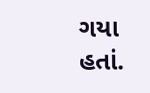ગયા હતાં.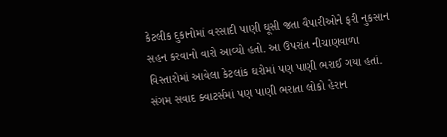કેટલીક દુકાનોમાં વરસાદી પાણી ઘૂસી જતા વૈપારીઓને ફરી નુકસાન સહન કરવાનો વારો આવ્યો હતો. આ ઉપરાંત નીચાણવાળા વિસ્તારોમાં આવેલા કેટલાંક ઘરોમાં પણ પાણી ભરાઈ ગયા હતાં. સંગમ સવાદ ક્વાટર્સમાં પણ પાણી ભરાતા લોકો હેરાન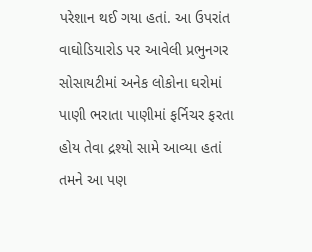પરેશાન થઈ ગયા હતાં. આ ઉપરાંત વાઘોડિયારોડ પર આવેલી પ્રભુનગર સોસાયટીમાં અનેક લોકોના ઘરોમાં પાણી ભરાતા પાણીમાં ફર્નિચર ફરતા હોય તેવા દ્રશ્યો સામે આવ્યા હતાં
તમને આ પણ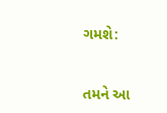ગમશે:


તમને આ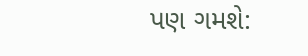પણ ગમશે: